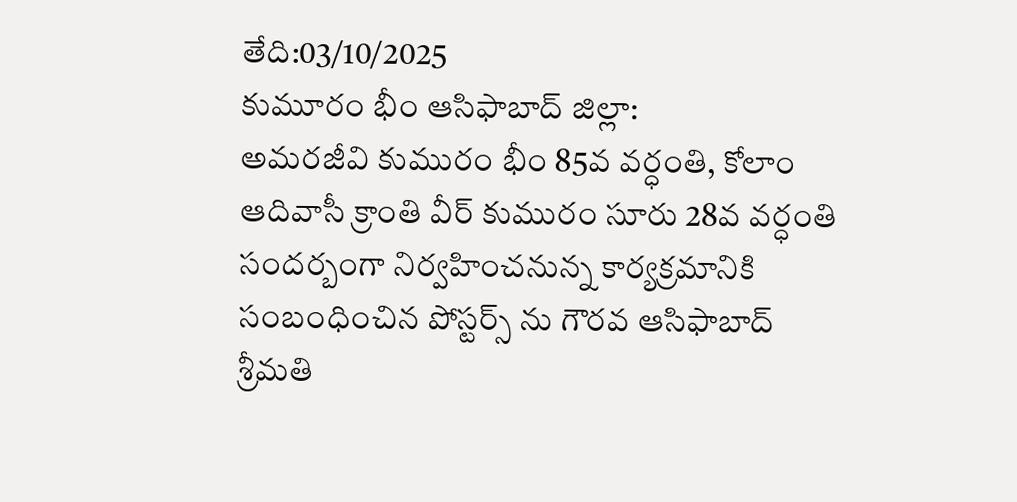తేది:03/10/2025
కుమూరం భీం ఆసిఫాబాద్ జిల్లా:
అమరజీవి కుమురం భీం 85వ వర్ధంతి, కోలాం ఆదివాసీ క్రాంతి వీర్ కుమురం సూరు 28వ వర్ధంతి సందర్బంగా నిర్వహించనున్న కార్యక్రమానికి సంబంధించిన పోస్టర్స్ ను గౌరవ ఆసిఫాబాద్ శ్రీమతి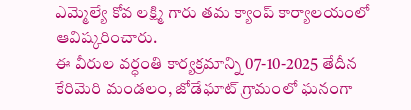ఎమ్మెల్యే కోవ లక్ష్మి గారు తమ క్యాంప్ కార్యాలయంలో ఆవిష్కరించారు.
ఈ వీరుల వర్ధంతి కార్యక్రమాన్ని 07-10-2025 తేదీన కేరిమెరి మండలం, జోడేఘాట్ గ్రామంలో ఘనంగా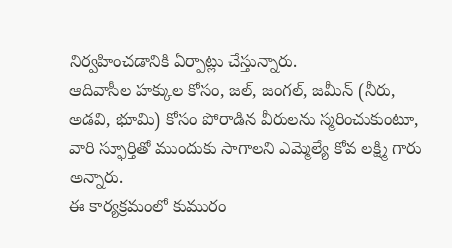నిర్వహించడానికి ఏర్పాట్లు చేస్తున్నారు.
ఆదివాసీల హక్కుల కోసం, జల్, జంగల్, జమీన్ (నీరు, అడవి, భూమి) కోసం పోరాడిన వీరులను స్మరించుకుంటూ, వారి స్ఫూర్తితో ముందుకు సాగాలని ఎమ్మెల్యే కోవ లక్ష్మి గారు అన్నారు.
ఈ కార్యక్రమంలో కుమురం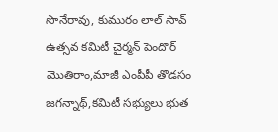సొనేరావు, కుమురం లాల్ సావ్ ఉత్సవ కమిటీ చైర్మన్ పెందొర్ మొతిరాం,మాజీ ఎంపీపీ తొడసం జగన్నాథ్,కమిటీ సభ్యులు భుత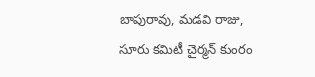బాపురావు, మడవి రాజు, సూరు కమిటీ చైర్మన్ కుంరం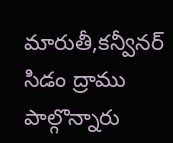మారుతీ,కన్వీనర్ సిడం ద్రాము పాల్గొన్నారు